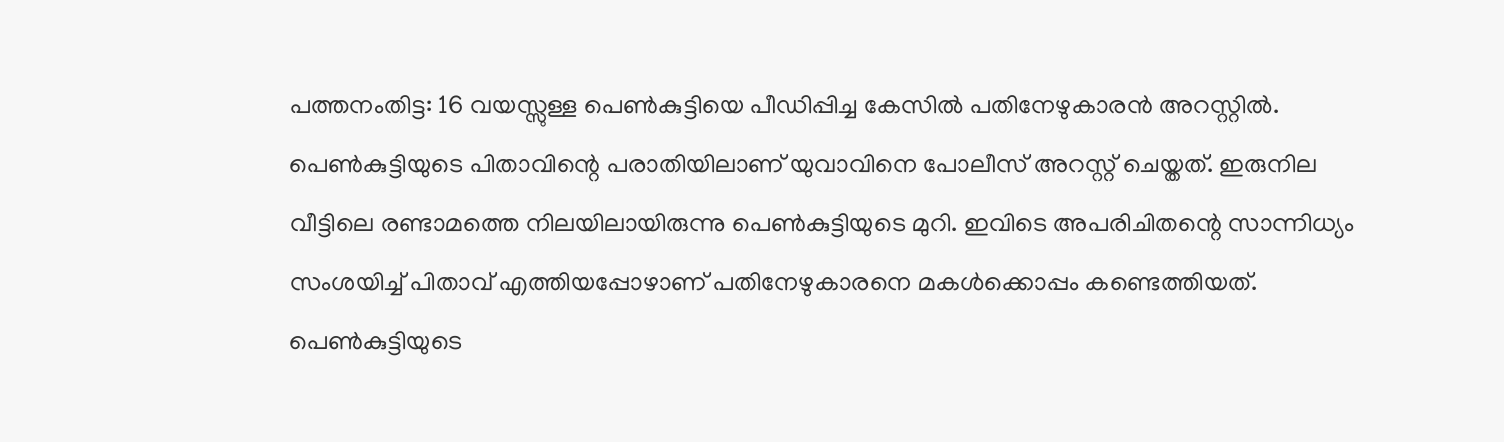പത്തനംതിട്ട: 16 വയസ്സുള്ള പെൺകുട്ടിയെ പീഡിപ്പിച്ച കേസിൽ പതിനേഴുകാരൻ അറസ്റ്റിൽ. പെൺകുട്ടിയുടെ പിതാവിന്റെ പരാതിയിലാണ് യുവാവിനെ പോലീസ് അറസ്റ്റ് ചെയ്തത്. ഇരുനില വീട്ടിലെ രണ്ടാമത്തെ നിലയിലായിരുന്നു പെൺകുട്ടിയുടെ മുറി. ഇവിടെ അപരിചിതന്റെ സാന്നിധ്യം സംശയിച്ച് പിതാവ് എത്തിയപ്പോഴാണ് പതിനേഴുകാരനെ മകൾക്കൊപ്പം കണ്ടെത്തിയത്. പെൺകുട്ടിയുടെ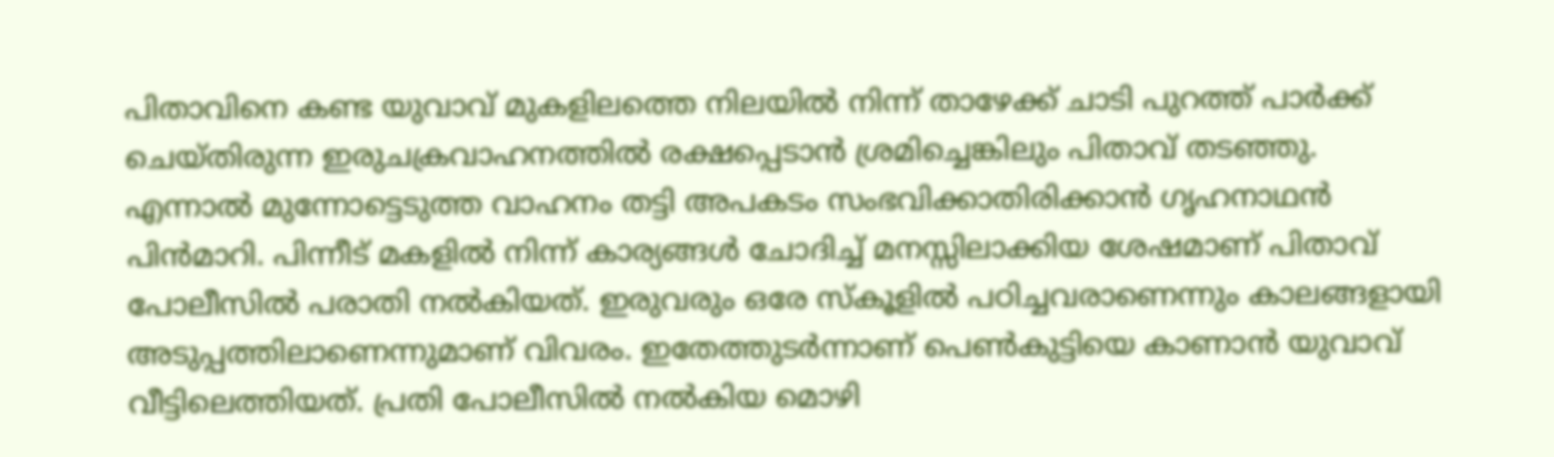പിതാവിനെ കണ്ട യുവാവ് മുകളിലത്തെ നിലയിൽ നിന്ന് താഴേക്ക് ചാടി പുറത്ത് പാർക്ക് ചെയ്തിരുന്ന ഇരുചക്രവാഹനത്തിൽ രക്ഷപ്പെടാൻ ശ്രമിച്ചെങ്കിലും പിതാവ് തടഞ്ഞു.
എന്നാൽ മുന്നോട്ടെടുത്ത വാഹനം തട്ടി അപകടം സംഭവിക്കാതിരിക്കാൻ ഗൃഹനാഥൻ പിൻമാറി. പിന്നീട് മകളിൽ നിന്ന് കാര്യങ്ങൾ ചോദിച്ച് മനസ്സിലാക്കിയ ശേഷമാണ് പിതാവ് പോലീസിൽ പരാതി നൽകിയത്. ഇരുവരും ഒരേ സ്കൂളിൽ പഠിച്ചവരാണെന്നും കാലങ്ങളായി അടുപ്പത്തിലാണെന്നുമാണ് വിവരം. ഇതേത്തുടർന്നാണ് പെൺകുട്ടിയെ കാണാൻ യുവാവ് വീട്ടിലെത്തിയത്. പ്രതി പോലീസിൽ നൽകിയ മൊഴി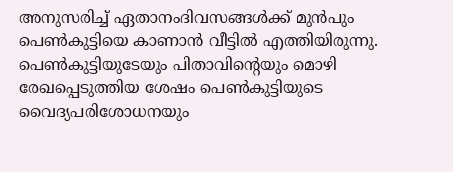അനുസരിച്ച് ഏതാനംദിവസങ്ങൾക്ക് മുൻപും പെൺകുട്ടിയെ കാണാൻ വീട്ടിൽ എത്തിയിരുന്നു.
പെൺകുട്ടിയുടേയും പിതാവിന്റെയും മൊഴി രേഖപ്പെടുത്തിയ ശേഷം പെൺകുട്ടിയുടെ വൈദ്യപരിശോധനയും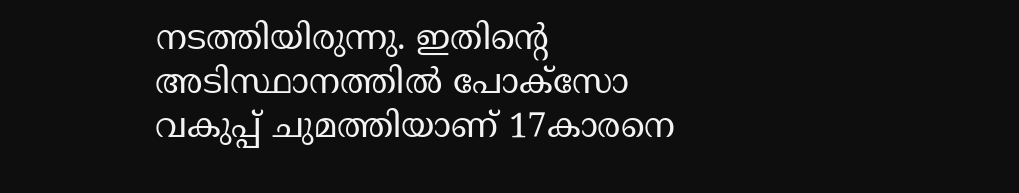നടത്തിയിരുന്നു. ഇതിന്റെ അടിസ്ഥാനത്തിൽ പോക്സോ വകുപ്പ് ചുമത്തിയാണ് 17കാരനെ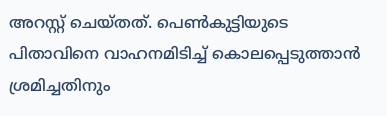അറസ്റ്റ് ചെയ്തത്. പെൺകുട്ടിയുടെ പിതാവിനെ വാഹനമിടിച്ച് കൊലപ്പെടുത്താൻ ശ്രമിച്ചതിനും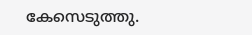കേസെടുത്തു.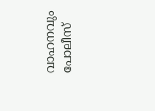വാഹനവും പോലീസ്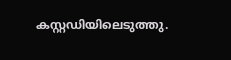കസ്റ്റഡിയിലെടുത്തു.